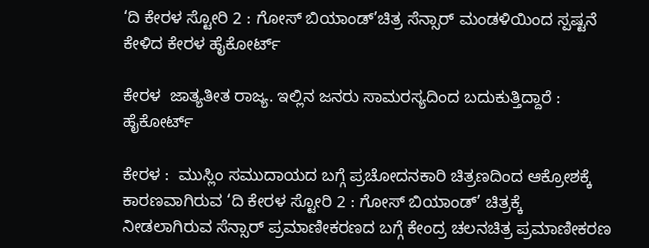‘ದಿ ಕೇರಳ ಸ್ಟೋರಿ 2 : ಗೋಸ್ ಬಿಯಾಂಡ್’ಚಿತ್ರ ಸೆನ್ಸಾರ್‌ ಮಂಡಳಿಯಿಂದ ಸ್ಪಷ್ಟನೆ ಕೇಳಿದ ಕೇರಳ ಹೈಕೋರ್ಟ್‌

ಕೇರಳ  ಜಾತ್ಯತೀತ ರಾಜ್ಯ. ಇಲ್ಲಿನ ಜನರು ಸಾಮರಸ್ಯದಿಂದ ಬದುಕುತ್ತಿದ್ದಾರೆ : ಹೈಕೋರ್ಟ್‌

ಕೇರಳ :  ಮುಸ್ಲಿಂ ಸಮುದಾಯದ ಬಗ್ಗೆ ಪ್ರಚೋದನಕಾರಿ ಚಿತ್ರಣದಿಂದ ಆಕ್ರೋಶಕ್ಕೆ ಕಾರಣವಾಗಿರುವ ‘ದಿ ಕೇರಳ ಸ್ಟೋರಿ 2 : ಗೋಸ್ ಬಿಯಾಂಡ್’ ಚಿತ್ರಕ್ಕೆ ನೀಡಲಾಗಿರುವ ಸೆನ್ಸಾರ್ ಪ್ರಮಾಣೀಕರಣದ ಬಗ್ಗೆ ಕೇಂದ್ರ ಚಲನಚಿತ್ರ ಪ್ರಮಾಣೀಕರಣ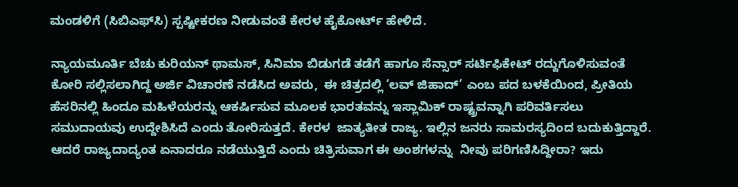ಮಂಡಳಿಗೆ (ಸಿಬಿಎಫ್‌ಸಿ) ಸ್ಪಷ್ಟೀಕರಣ ನೀಡುವಂತೆ ಕೇರಳ ಹೈಕೋರ್ಟ್‌ ಹೇಳಿದೆ.

ನ್ಯಾಯಮೂರ್ತಿ ಬೆಚು ಕುರಿಯನ್ ಥಾಮಸ್, ಸಿನಿಮಾ ಬಿಡುಗಡೆ ತಡೆಗೆ ಹಾಗೂ ಸೆನ್ಸಾರ್‌ ಸರ್ಟಿಫಿಕೇಟ್‌ ರದ್ದುಗೊಳಿಸುವಂತೆ ಕೋರಿ ಸಲ್ಲಿಸಲಾಗಿದ್ದ ಅರ್ಜಿ ವಿಚಾರಣೆ ನಡೆಸಿದ ಅವರು,  ಈ ಚಿತ್ರದಲ್ಲಿ ‘ಲವ್ ಜಿಹಾದ್’ ಎಂಬ ಪದ ಬಳಕೆಯಿಂದ, ಪ್ರೀತಿಯ ಹೆಸರಿನಲ್ಲಿ ಹಿಂದೂ ಮಹಿಳೆಯರನ್ನು ಆಕರ್ಷಿಸುವ ಮೂಲಕ ಭಾರತವನ್ನು ಇಸ್ಲಾಮಿಕ್ ರಾಷ್ಟ್ರವನ್ನಾಗಿ ಪರಿವರ್ತಿಸಲು ಸಮುದಾಯವು ಉದ್ದೇಶಿಸಿದೆ ಎಂದು ತೋರಿಸುತ್ತದೆ. ಕೇರಳ  ಜಾತ್ಯತೀತ ರಾಜ್ಯ. ಇಲ್ಲಿನ ಜನರು ಸಾಮರಸ್ಯದಿಂದ ಬದುಕುತ್ತಿದ್ದಾರೆ.   ಆದರೆ ರಾಜ್ಯದಾದ್ಯಂತ ಏನಾದರೂ ನಡೆಯುತ್ತಿದೆ ಎಂದು ಚಿತ್ರಿಸುವಾಗ ಈ ಅಂಶಗಳನ್ನು  ನೀವು ಪರಿಗಣಿಸಿದ್ದೀರಾ? ಇದು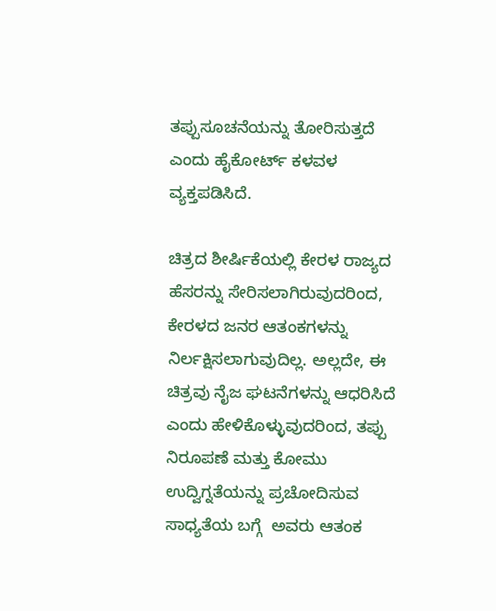ತಪ್ಪುಸೂಚನೆಯನ್ನು ತೋರಿಸುತ್ತದೆ ಎಂದು ಹೈಕೋರ್ಟ್‌ ಕಳವಳ ವ್ಯಕ್ತಪಡಿಸಿದೆ.

ಚಿತ್ರದ ಶೀರ್ಷಿಕೆಯಲ್ಲಿ ಕೇರಳ ರಾಜ್ಯದ ಹೆಸರನ್ನು ಸೇರಿಸಲಾಗಿರುವುದರಿಂದ, ಕೇರಳದ ಜನರ ಆತಂಕಗಳನ್ನು ನಿರ್ಲಕ್ಷಿಸಲಾಗುವುದಿಲ್ಲ. ಅಲ್ಲದೇ, ಈ ಚಿತ್ರವು ನೈಜ ಘಟನೆಗಳನ್ನು ಆಧರಿಸಿದೆ ಎಂದು ಹೇಳಿಕೊಳ್ಳುವುದರಿಂದ, ತಪ್ಪು ನಿರೂಪಣೆ ಮತ್ತು ಕೋಮು ಉದ್ವಿಗ್ನತೆಯನ್ನು ಪ್ರಚೋದಿಸುವ ಸಾಧ್ಯತೆಯ ಬಗ್ಗೆ  ಅವರು ಆತಂಕ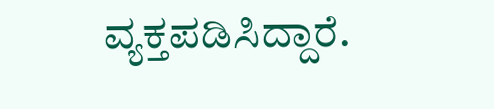ವ್ಯಕ್ತಪಡಿಸಿದ್ದಾರೆ.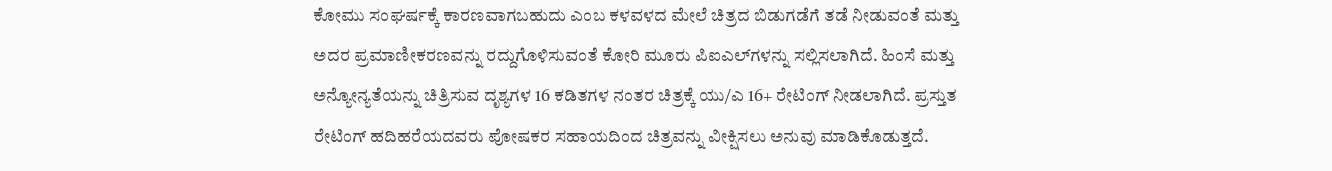ಕೋಮು ಸಂಘರ್ಷಕ್ಕೆ ಕಾರಣವಾಗಬಹುದು ಎಂಬ ಕಳವಳದ ಮೇಲೆ ಚಿತ್ರದ ಬಿಡುಗಡೆಗೆ ತಡೆ ನೀಡುವಂತೆ ಮತ್ತು ಅದರ ಪ್ರಮಾಣೀಕರಣವನ್ನು ರದ್ದುಗೊಳಿಸುವಂತೆ ಕೋರಿ ಮೂರು ಪಿಐಎಲ್‌ಗಳನ್ನು ಸಲ್ಲಿಸಲಾಗಿದೆ. ಹಿಂಸೆ ಮತ್ತು ಅನ್ಯೋನ್ಯತೆಯನ್ನು ಚಿತ್ರಿಸುವ ದೃಶ್ಯಗಳ 16 ಕಡಿತಗಳ ನಂತರ ಚಿತ್ರಕ್ಕೆ ಯು/ಎ 16+ ರೇಟಿಂಗ್ ನೀಡಲಾಗಿದೆ. ಪ್ರಸ್ತುತ ರೇಟಿಂಗ್ ಹದಿಹರೆಯದವರು ಪೋಷಕರ ಸಹಾಯದಿಂದ ಚಿತ್ರವನ್ನು ವೀಕ್ಷಿಸಲು ಅನುವು ಮಾಡಿಕೊಡುತ್ತದೆ.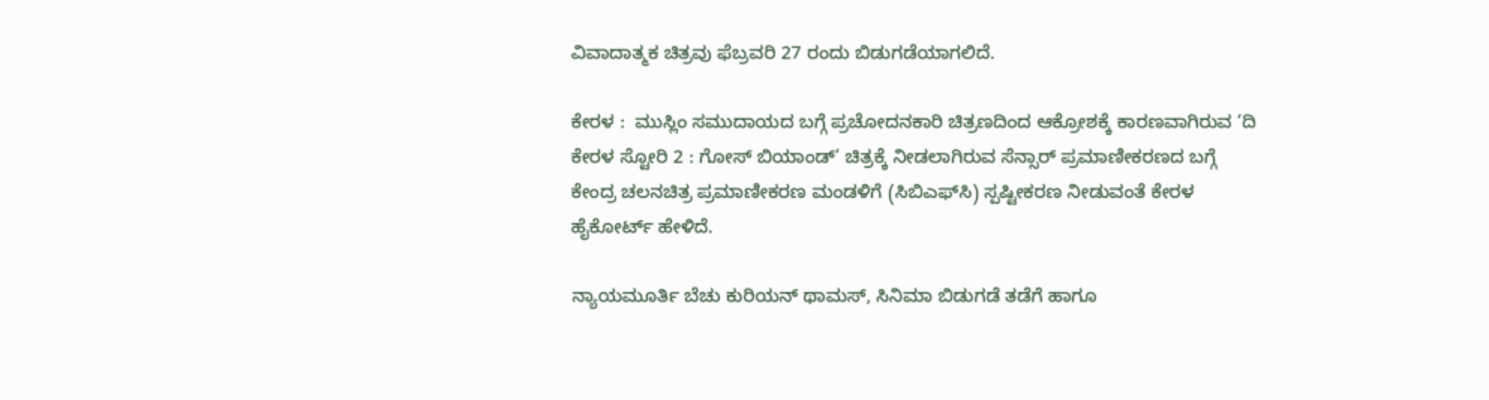ವಿವಾದಾತ್ಮಕ ಚಿತ್ರವು ಫೆಬ್ರವರಿ 27 ರಂದು ಬಿಡುಗಡೆಯಾಗಲಿದೆ.

ಕೇರಳ :  ಮುಸ್ಲಿಂ ಸಮುದಾಯದ ಬಗ್ಗೆ ಪ್ರಚೋದನಕಾರಿ ಚಿತ್ರಣದಿಂದ ಆಕ್ರೋಶಕ್ಕೆ ಕಾರಣವಾಗಿರುವ ‘ದಿ ಕೇರಳ ಸ್ಟೋರಿ 2 : ಗೋಸ್ ಬಿಯಾಂಡ್’ ಚಿತ್ರಕ್ಕೆ ನೀಡಲಾಗಿರುವ ಸೆನ್ಸಾರ್ ಪ್ರಮಾಣೀಕರಣದ ಬಗ್ಗೆ ಕೇಂದ್ರ ಚಲನಚಿತ್ರ ಪ್ರಮಾಣೀಕರಣ ಮಂಡಳಿಗೆ (ಸಿಬಿಎಫ್‌ಸಿ) ಸ್ಪಷ್ಟೀಕರಣ ನೀಡುವಂತೆ ಕೇರಳ ಹೈಕೋರ್ಟ್‌ ಹೇಳಿದೆ.

ನ್ಯಾಯಮೂರ್ತಿ ಬೆಚು ಕುರಿಯನ್ ಥಾಮಸ್, ಸಿನಿಮಾ ಬಿಡುಗಡೆ ತಡೆಗೆ ಹಾಗೂ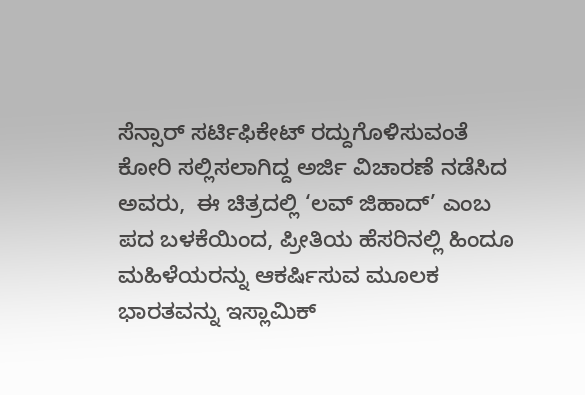ಸೆನ್ಸಾರ್‌ ಸರ್ಟಿಫಿಕೇಟ್‌ ರದ್ದುಗೊಳಿಸುವಂತೆ ಕೋರಿ ಸಲ್ಲಿಸಲಾಗಿದ್ದ ಅರ್ಜಿ ವಿಚಾರಣೆ ನಡೆಸಿದ ಅವರು,  ಈ ಚಿತ್ರದಲ್ಲಿ ‘ಲವ್ ಜಿಹಾದ್’ ಎಂಬ ಪದ ಬಳಕೆಯಿಂದ, ಪ್ರೀತಿಯ ಹೆಸರಿನಲ್ಲಿ ಹಿಂದೂ ಮಹಿಳೆಯರನ್ನು ಆಕರ್ಷಿಸುವ ಮೂಲಕ ಭಾರತವನ್ನು ಇಸ್ಲಾಮಿಕ್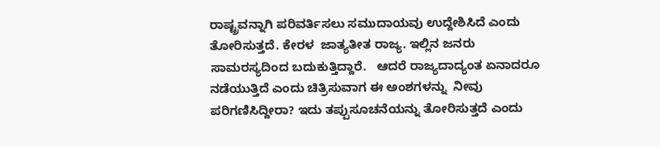ರಾಷ್ಟ್ರವನ್ನಾಗಿ ಪರಿವರ್ತಿಸಲು ಸಮುದಾಯವು ಉದ್ದೇಶಿಸಿದೆ ಎಂದು ತೋರಿಸುತ್ತದೆ. ಕೇರಳ  ಜಾತ್ಯತೀತ ರಾಜ್ಯ. ಇಲ್ಲಿನ ಜನರು ಸಾಮರಸ್ಯದಿಂದ ಬದುಕುತ್ತಿದ್ದಾರೆ.   ಆದರೆ ರಾಜ್ಯದಾದ್ಯಂತ ಏನಾದರೂ ನಡೆಯುತ್ತಿದೆ ಎಂದು ಚಿತ್ರಿಸುವಾಗ ಈ ಅಂಶಗಳನ್ನು  ನೀವು ಪರಿಗಣಿಸಿದ್ದೀರಾ? ಇದು ತಪ್ಪುಸೂಚನೆಯನ್ನು ತೋರಿಸುತ್ತದೆ ಎಂದು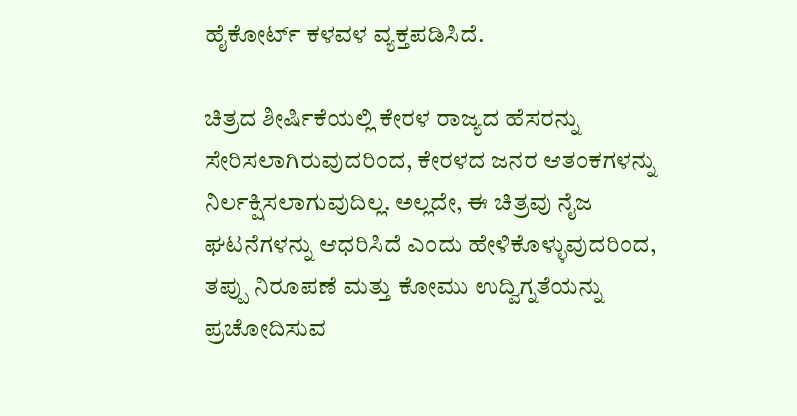ಹೈಕೋರ್ಟ್‌ ಕಳವಳ ವ್ಯಕ್ತಪಡಿಸಿದೆ.

ಚಿತ್ರದ ಶೀರ್ಷಿಕೆಯಲ್ಲಿ ಕೇರಳ ರಾಜ್ಯದ ಹೆಸರನ್ನು ಸೇರಿಸಲಾಗಿರುವುದರಿಂದ, ಕೇರಳದ ಜನರ ಆತಂಕಗಳನ್ನು ನಿರ್ಲಕ್ಷಿಸಲಾಗುವುದಿಲ್ಲ. ಅಲ್ಲದೇ, ಈ ಚಿತ್ರವು ನೈಜ ಘಟನೆಗಳನ್ನು ಆಧರಿಸಿದೆ ಎಂದು ಹೇಳಿಕೊಳ್ಳುವುದರಿಂದ, ತಪ್ಪು ನಿರೂಪಣೆ ಮತ್ತು ಕೋಮು ಉದ್ವಿಗ್ನತೆಯನ್ನು ಪ್ರಚೋದಿಸುವ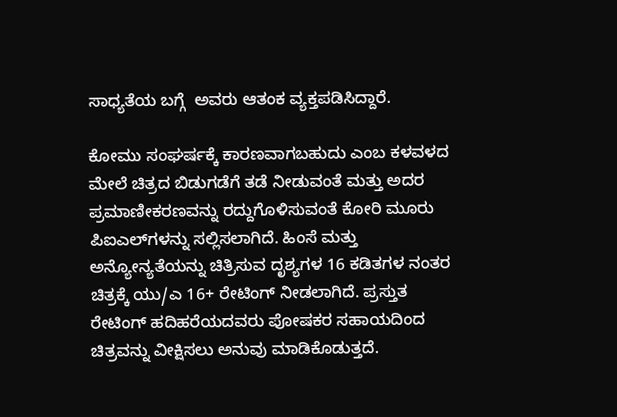ಸಾಧ್ಯತೆಯ ಬಗ್ಗೆ  ಅವರು ಆತಂಕ ವ್ಯಕ್ತಪಡಿಸಿದ್ದಾರೆ.

ಕೋಮು ಸಂಘರ್ಷಕ್ಕೆ ಕಾರಣವಾಗಬಹುದು ಎಂಬ ಕಳವಳದ ಮೇಲೆ ಚಿತ್ರದ ಬಿಡುಗಡೆಗೆ ತಡೆ ನೀಡುವಂತೆ ಮತ್ತು ಅದರ ಪ್ರಮಾಣೀಕರಣವನ್ನು ರದ್ದುಗೊಳಿಸುವಂತೆ ಕೋರಿ ಮೂರು ಪಿಐಎಲ್‌ಗಳನ್ನು ಸಲ್ಲಿಸಲಾಗಿದೆ. ಹಿಂಸೆ ಮತ್ತು ಅನ್ಯೋನ್ಯತೆಯನ್ನು ಚಿತ್ರಿಸುವ ದೃಶ್ಯಗಳ 16 ಕಡಿತಗಳ ನಂತರ ಚಿತ್ರಕ್ಕೆ ಯು/ಎ 16+ ರೇಟಿಂಗ್ ನೀಡಲಾಗಿದೆ. ಪ್ರಸ್ತುತ ರೇಟಿಂಗ್ ಹದಿಹರೆಯದವರು ಪೋಷಕರ ಸಹಾಯದಿಂದ ಚಿತ್ರವನ್ನು ವೀಕ್ಷಿಸಲು ಅನುವು ಮಾಡಿಕೊಡುತ್ತದೆ.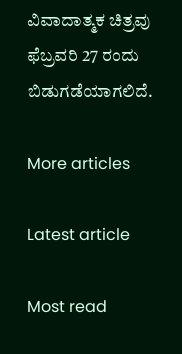ವಿವಾದಾತ್ಮಕ ಚಿತ್ರವು ಫೆಬ್ರವರಿ 27 ರಂದು ಬಿಡುಗಡೆಯಾಗಲಿದೆ.

More articles

Latest article

Most read